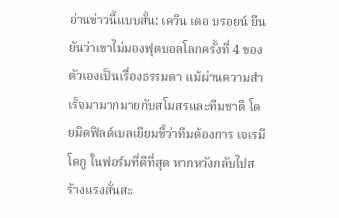อ่านข่าวนี้แบบสั้น: เควิน เดอ บรอยน์ ยืนยันว่าเขาไม่มองฟุตบอลโลกครั้งที่ 4 ของตัวเองเป็นเรื่องธรรมดา แม้ผ่านความสำเร็จมามากมายกับสโมสรและทีมชาติ โดยมิดฟิลด์เบลเยียมชี้ว่าทีมต้องการ เจเรมี โดกู ในฟอร์มที่ดีที่สุด หากหวังกลับไปสร้างแรงสั่นสะ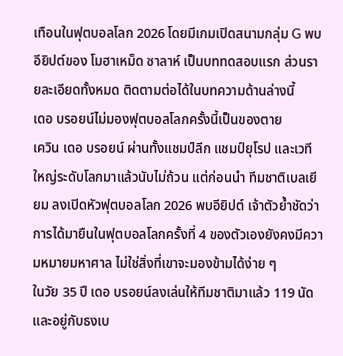เทือนในฟุตบอลโลก 2026 โดยมีเกมเปิดสนามกลุ่ม G พบอียิปต์ของ โมฮาเหม็ด ซาลาห์ เป็นบททดสอบแรก ส่วนรายละเอียดทั้งหมด ติดตามต่อได้ในบทความด้านล่างนี้
เดอ บรอยน์ไม่มองฟุตบอลโลกครั้งนี้เป็นของตาย
เควิน เดอ บรอยน์ ผ่านทั้งแชมป์ลีก แชมป์ยุโรป และเวทีใหญ่ระดับโลกมาแล้วนับไม่ถ้วน แต่ก่อนนำ ทีมชาติเบลเยียม ลงเปิดหัวฟุตบอลโลก 2026 พบอียิปต์ เจ้าตัวย้ำชัดว่า การได้มายืนในฟุตบอลโลกครั้งที่ 4 ของตัวเองยังคงมีความหมายมหาศาล ไม่ใช่สิ่งที่เขาจะมองข้ามได้ง่าย ๆ
ในวัย 35 ปี เดอ บรอยน์ลงเล่นให้ทีมชาติมาแล้ว 119 นัด และอยู่กับธงเบ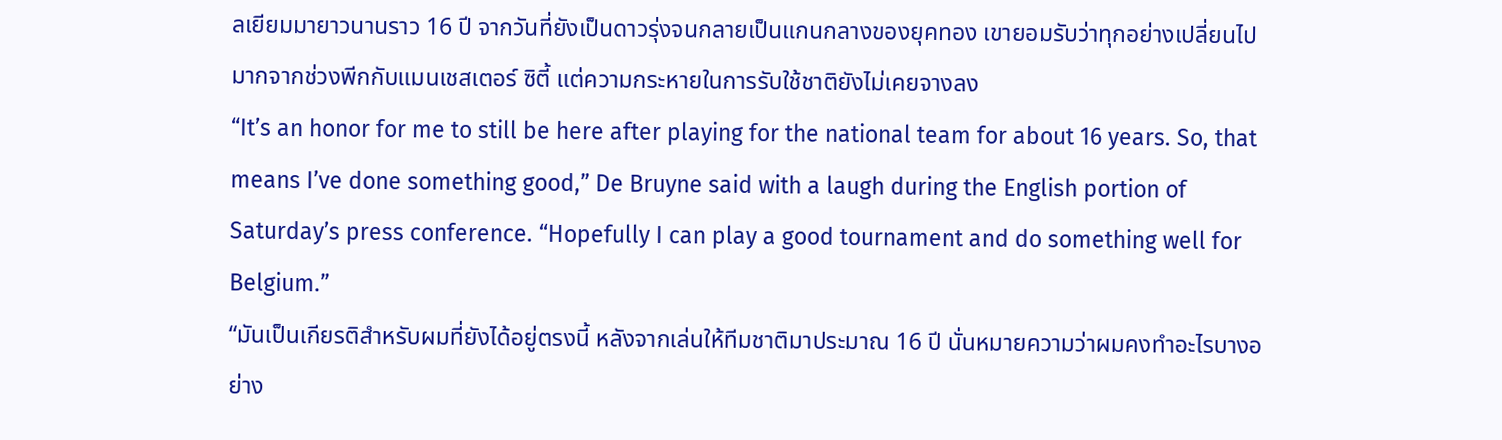ลเยียมมายาวนานราว 16 ปี จากวันที่ยังเป็นดาวรุ่งจนกลายเป็นแกนกลางของยุคทอง เขายอมรับว่าทุกอย่างเปลี่ยนไปมากจากช่วงพีกกับแมนเชสเตอร์ ซิตี้ แต่ความกระหายในการรับใช้ชาติยังไม่เคยจางลง
“It’s an honor for me to still be here after playing for the national team for about 16 years. So, that means I’ve done something good,” De Bruyne said with a laugh during the English portion of Saturday’s press conference. “Hopefully I can play a good tournament and do something well for Belgium.”
“มันเป็นเกียรติสำหรับผมที่ยังได้อยู่ตรงนี้ หลังจากเล่นให้ทีมชาติมาประมาณ 16 ปี นั่นหมายความว่าผมคงทำอะไรบางอย่าง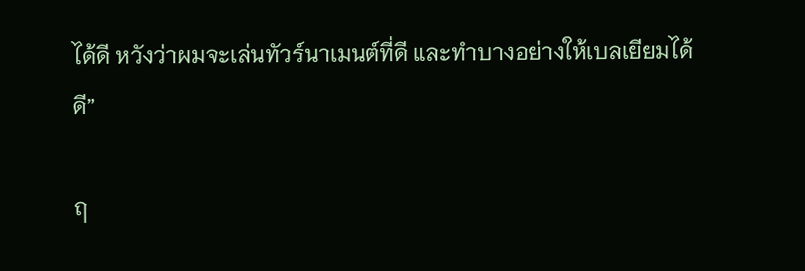ได้ดี หวังว่าผมจะเล่นทัวร์นาเมนต์ที่ดี และทำบางอย่างให้เบลเยียมได้ดี”

ฤ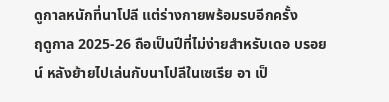ดูกาลหนักที่นาโปลี แต่ร่างกายพร้อมรบอีกครั้ง
ฤดูกาล 2025-26 ถือเป็นปีที่ไม่ง่ายสำหรับเดอ บรอยน์ หลังย้ายไปเล่นกับนาโปลีในเซเรีย อา เป็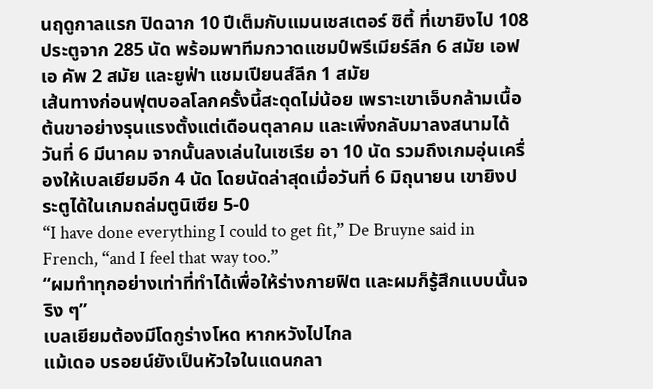นฤดูกาลแรก ปิดฉาก 10 ปีเต็มกับแมนเชสเตอร์ ซิตี้ ที่เขายิงไป 108 ประตูจาก 285 นัด พร้อมพาทีมกวาดแชมป์พรีเมียร์ลีก 6 สมัย เอฟเอ คัพ 2 สมัย และยูฟ่า แชมเปียนส์ลีก 1 สมัย
เส้นทางก่อนฟุตบอลโลกครั้งนี้สะดุดไม่น้อย เพราะเขาเจ็บกล้ามเนื้อต้นขาอย่างรุนแรงตั้งแต่เดือนตุลาคม และเพิ่งกลับมาลงสนามได้วันที่ 6 มีนาคม จากนั้นลงเล่นในเซเรีย อา 10 นัด รวมถึงเกมอุ่นเครื่องให้เบลเยียมอีก 4 นัด โดยนัดล่าสุดเมื่อวันที่ 6 มิถุนายน เขายิงประตูได้ในเกมถล่มตูนิเซีย 5-0
“I have done everything I could to get fit,” De Bruyne said in French, “and I feel that way too.”
“ผมทำทุกอย่างเท่าที่ทำได้เพื่อให้ร่างกายฟิต และผมก็รู้สึกแบบนั้นจริง ๆ”
เบลเยียมต้องมีโดกูร่างโหด หากหวังไปไกล
แม้เดอ บรอยน์ยังเป็นหัวใจในแดนกลา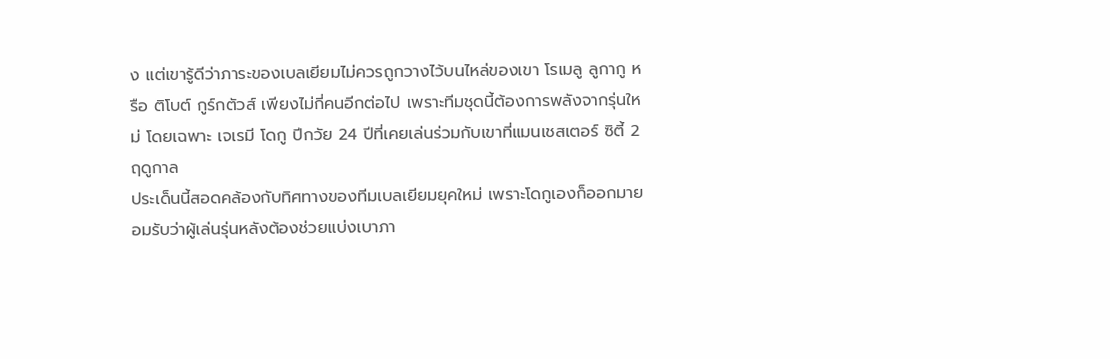ง แต่เขารู้ดีว่าภาระของเบลเยียมไม่ควรถูกวางไว้บนไหล่ของเขา โรเมลู ลูกากู หรือ ติโบต์ กูร์กตัวส์ เพียงไม่กี่คนอีกต่อไป เพราะทีมชุดนี้ต้องการพลังจากรุ่นใหม่ โดยเฉพาะ เจเรมี โดกู ปีกวัย 24 ปีที่เคยเล่นร่วมกับเขาที่แมนเชสเตอร์ ซิตี้ 2 ฤดูกาล
ประเด็นนี้สอดคล้องกับทิศทางของทีมเบลเยียมยุคใหม่ เพราะโดกูเองก็ออกมายอมรับว่าผู้เล่นรุ่นหลังต้องช่วยแบ่งเบาภา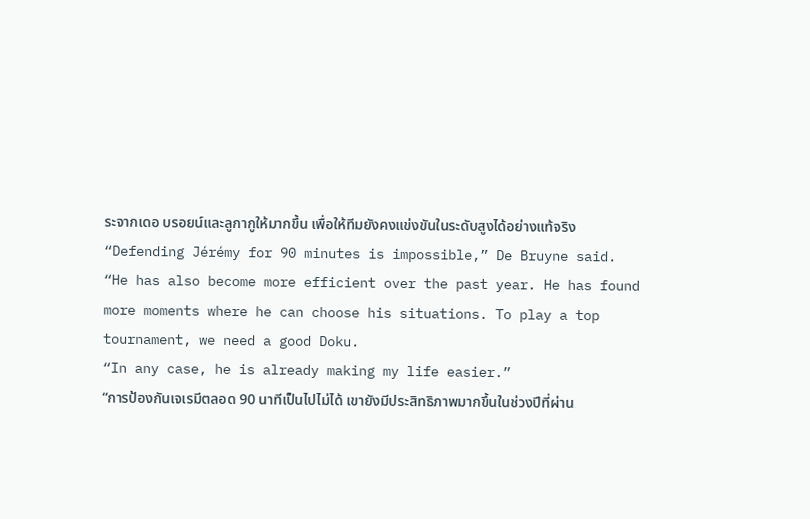ระจากเดอ บรอยน์และลูกากูให้มากขึ้น เพื่อให้ทีมยังคงแข่งขันในระดับสูงได้อย่างแท้จริง
“Defending Jérémy for 90 minutes is impossible,” De Bruyne said. “He has also become more efficient over the past year. He has found more moments where he can choose his situations. To play a top tournament, we need a good Doku.
“In any case, he is already making my life easier.”
“การป้องกันเจเรมีตลอด 90 นาทีเป็นไปไม่ได้ เขายังมีประสิทธิภาพมากขึ้นในช่วงปีที่ผ่าน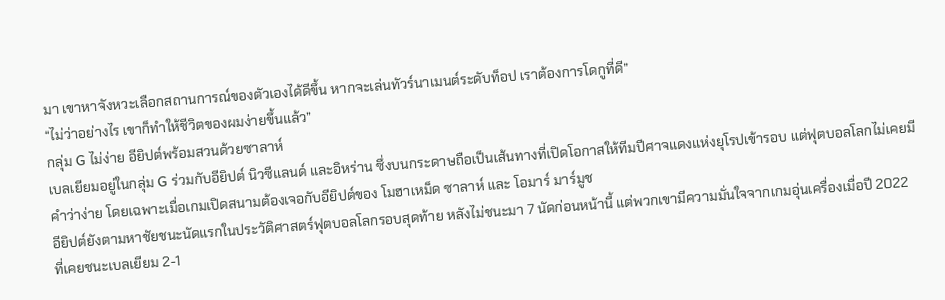มา เขาหาจังหวะเลือกสถานการณ์ของตัวเองได้ดีขึ้น หากจะเล่นทัวร์นาเมนต์ระดับท็อป เราต้องการโดกูที่ดี”
“ไม่ว่าอย่างไร เขาก็ทำให้ชีวิตของผมง่ายขึ้นแล้ว”
กลุ่ม G ไม่ง่าย อียิปต์พร้อมสวนด้วยซาลาห์
เบลเยียมอยู่ในกลุ่ม G ร่วมกับอียิปต์ นิวซีแลนด์ และอิหร่าน ซึ่งบนกระดาษถือเป็นเส้นทางที่เปิดโอกาสให้ทีมปีศาจแดงแห่งยุโรปเข้ารอบ แต่ฟุตบอลโลกไม่เคยมีคำว่าง่าย โดยเฉพาะเมื่อเกมเปิดสนามต้องเจอกับอียิปต์ของ โมฮาเหม็ด ซาลาห์ และ โอมาร์ มาร์มูช
อียิปต์ยังตามหาชัยชนะนัดแรกในประวัติศาสตร์ฟุตบอลโลกรอบสุดท้าย หลังไม่ชนะมา 7 นัดก่อนหน้านี้ แต่พวกเขามีความมั่นใจจากเกมอุ่นเครื่องเมื่อปี 2022 ที่เคยชนะเบลเยียม 2-1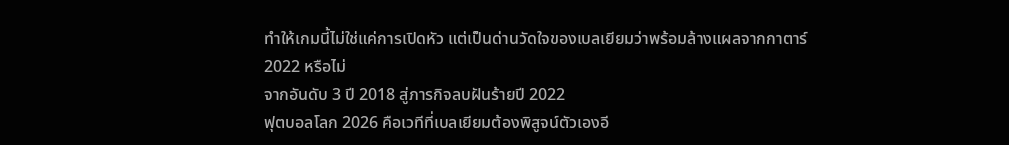ทำให้เกมนี้ไม่ใช่แค่การเปิดหัว แต่เป็นด่านวัดใจของเบลเยียมว่าพร้อมล้างแผลจากกาตาร์ 2022 หรือไม่
จากอันดับ 3 ปี 2018 สู่ภารกิจลบฝันร้ายปี 2022
ฟุตบอลโลก 2026 คือเวทีที่เบลเยียมต้องพิสูจน์ตัวเองอี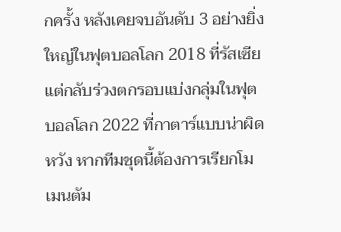กครั้ง หลังเคยจบอันดับ 3 อย่างยิ่งใหญ่ในฟุตบอลโลก 2018 ที่รัสเซีย แต่กลับร่วงตกรอบแบ่งกลุ่มในฟุตบอลโลก 2022 ที่กาตาร์แบบน่าผิดหวัง หากทีมชุดนี้ต้องการเรียกโมเมนตัม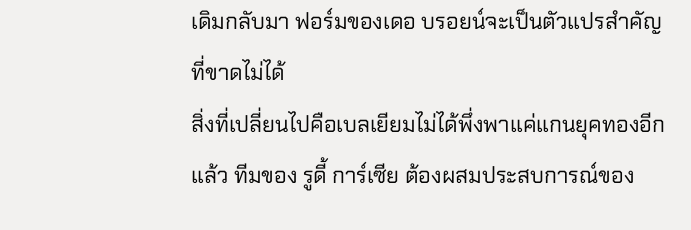เดิมกลับมา ฟอร์มของเดอ บรอยน์จะเป็นตัวแปรสำคัญที่ขาดไม่ได้
สิ่งที่เปลี่ยนไปคือเบลเยียมไม่ได้พึ่งพาแค่แกนยุคทองอีกแล้ว ทีมของ รูดี้ การ์เซีย ต้องผสมประสบการณ์ของ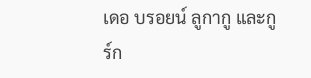เดอ บรอยน์ ลูกากู และกูร์ก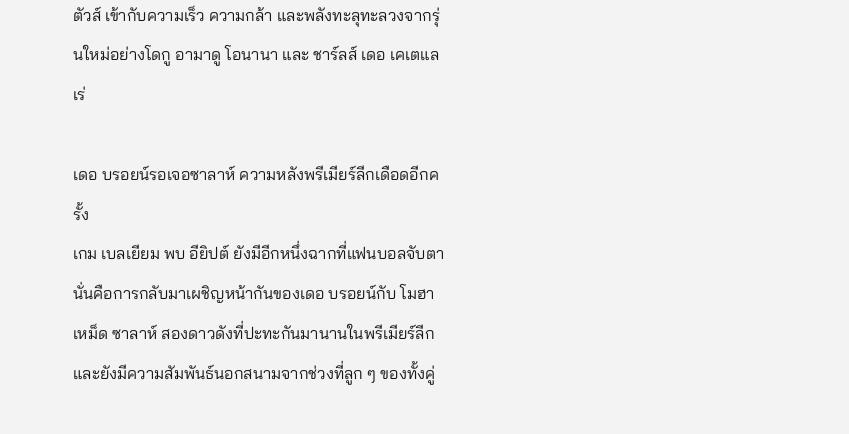ตัวส์ เข้ากับความเร็ว ความกล้า และพลังทะลุทะลวงจากรุ่นใหม่อย่างโดกู อามาดู โอนานา และ ชาร์ลส์ เดอ เคเตแลเร่

เดอ บรอยน์รอเจอซาลาห์ ความหลังพรีเมียร์ลีกเดือดอีกครั้ง
เกม เบลเยียม พบ อียิปต์ ยังมีอีกหนึ่งฉากที่แฟนบอลจับตา นั่นคือการกลับมาเผชิญหน้ากันของเดอ บรอยน์กับ โมฮาเหม็ด ซาลาห์ สองดาวดังที่ปะทะกันมานานในพรีเมียร์ลีก และยังมีความสัมพันธ์นอกสนามจากช่วงที่ลูก ๆ ของทั้งคู่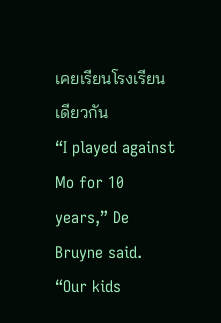เคยเรียนโรงเรียนเดียวกัน
“I played against Mo for 10 years,” De Bruyne said. “Our kids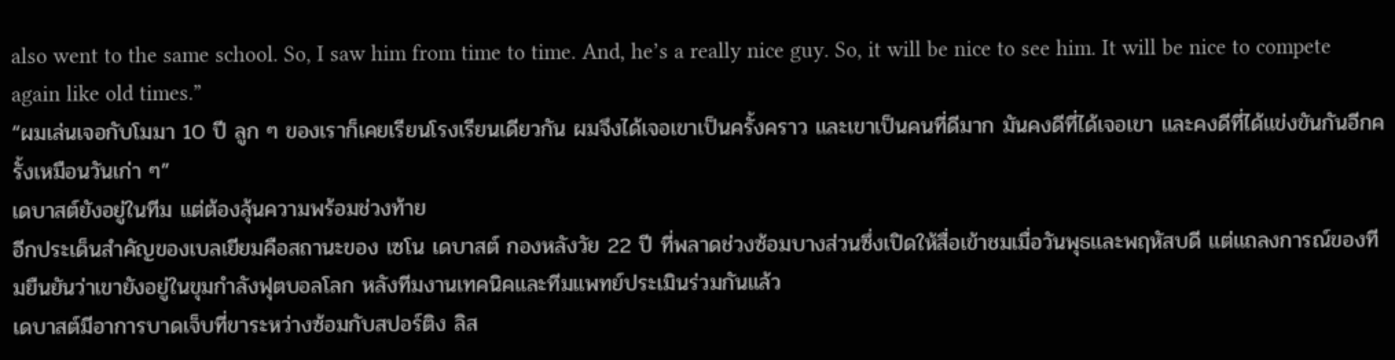also went to the same school. So, I saw him from time to time. And, he’s a really nice guy. So, it will be nice to see him. It will be nice to compete again like old times.”
“ผมเล่นเจอกับโมมา 10 ปี ลูก ๆ ของเราก็เคยเรียนโรงเรียนเดียวกัน ผมจึงได้เจอเขาเป็นครั้งคราว และเขาเป็นคนที่ดีมาก มันคงดีที่ได้เจอเขา และคงดีที่ได้แข่งขันกันอีกครั้งเหมือนวันเก่า ๆ”
เดบาสต์ยังอยู่ในทีม แต่ต้องลุ้นความพร้อมช่วงท้าย
อีกประเด็นสำคัญของเบลเยียมคือสถานะของ เซโน เดบาสต์ กองหลังวัย 22 ปี ที่พลาดช่วงซ้อมบางส่วนซึ่งเปิดให้สื่อเข้าชมเมื่อวันพุธและพฤหัสบดี แต่แถลงการณ์ของทีมยืนยันว่าเขายังอยู่ในขุมกำลังฟุตบอลโลก หลังทีมงานเทคนิคและทีมแพทย์ประเมินร่วมกันแล้ว
เดบาสต์มีอาการบาดเจ็บที่ขาระหว่างซ้อมกับสปอร์ติง ลิส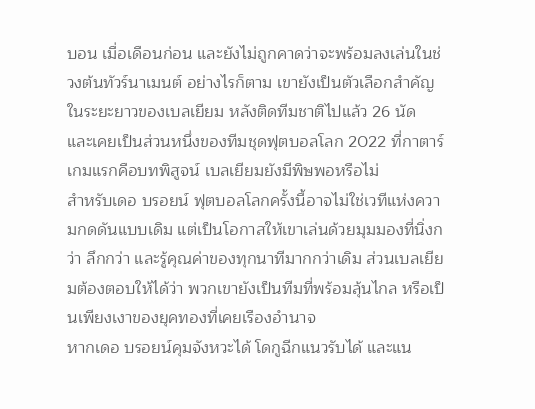บอน เมื่อเดือนก่อน และยังไม่ถูกคาดว่าจะพร้อมลงเล่นในช่วงต้นทัวร์นาเมนต์ อย่างไรก็ตาม เขายังเป็นตัวเลือกสำคัญในระยะยาวของเบลเยียม หลังติดทีมชาติไปแล้ว 26 นัด และเคยเป็นส่วนหนึ่งของทีมชุดฟุตบอลโลก 2022 ที่กาตาร์
เกมแรกคือบทพิสูจน์ เบลเยียมยังมีพิษพอหรือไม่
สำหรับเดอ บรอยน์ ฟุตบอลโลกครั้งนี้อาจไม่ใช่เวทีแห่งความกดดันแบบเดิม แต่เป็นโอกาสให้เขาเล่นด้วยมุมมองที่นิ่งกว่า ลึกกว่า และรู้คุณค่าของทุกนาทีมากกว่าเดิม ส่วนเบลเยียมต้องตอบให้ได้ว่า พวกเขายังเป็นทีมที่พร้อมลุ้นไกล หรือเป็นเพียงเงาของยุคทองที่เคยเรืองอำนาจ
หากเดอ บรอยน์คุมจังหวะได้ โดกูฉีกแนวรับได้ และแน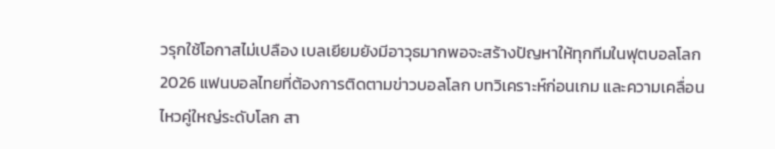วรุกใช้โอกาสไม่เปลือง เบลเยียมยังมีอาวุธมากพอจะสร้างปัญหาให้ทุกทีมในฟุตบอลโลก 2026 แฟนบอลไทยที่ต้องการติดตามข่าวบอลโลก บทวิเคราะห์ก่อนเกม และความเคลื่อนไหวคู่ใหญ่ระดับโลก สา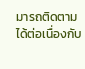มารถติดตามได้ต่อเนื่องกับ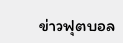ข่าวฟุตบอล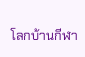โลกบ้านกีฬา